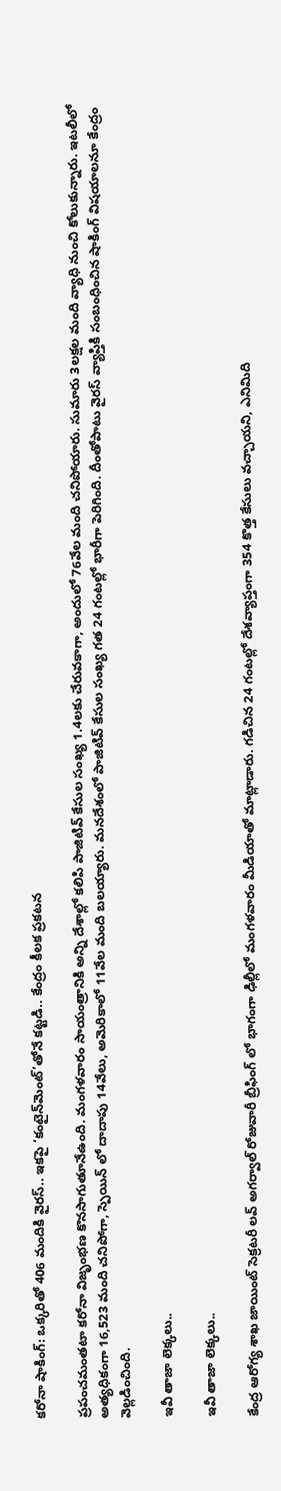కరోనా షాకింగ్: ఒక్కరితో 406 మందికి వైరస్.. ఇకపై ‘కంటైన్‌మెంట్’తోనే కట్టడి.. కేంద్రం కీలక ప్రకటన

ప్రపంచమంతటా కరోనా విజృంభణ కొనసాగుతూనేఉంది. మంగళవారం సాయంత్రానికి అన్ని దేశాల్లో కలిపి పాజిటివ్ కేసుల సంఖ్య 1.4లకు చేరువకాగా, అందులో 76వేల మంది చనిపోయారు. సుమారు 3లక్షల మంది వ్యాధి నుంచి కోలుకున్నారు. ఇటలీలో అత్యధికంగా 16,523 మంది చనిపోగా, స్పెయిన్ లో దాదాపు 14వేలు, అమెరికాలో 11వేల మంది బలయ్యారు. మనదేశంలో పాజిటివ్ కేసుల సంఖ్య గత 24 గంటల్లో భారీగా పెరిగింది. దీంతోపాటు వైరస్ వ్యాప్తికి సంబంధించిన షాకింగ్ విషయాలనూ కేంద్రం వెల్లడించింది.

ఇవీ తాజా లెక్కలు..

ఇవీ తాజా లెక్కలు..

కేంద్ర ఆరోగ్య శాఖ జాయింట్ సెక్రటరీ లవ్ అగర్వాల్ రోజువారీ బ్రీఫింగ్ లో భాగంగా ఢిల్లీలో మంగళవారం మీడియాతో మాట్లాడారు. గడిచిన 24 గంటల్లో దేశవ్యాప్తంగా 354 కొత్త కేసులు వచ్చాయని, ఎనిమిది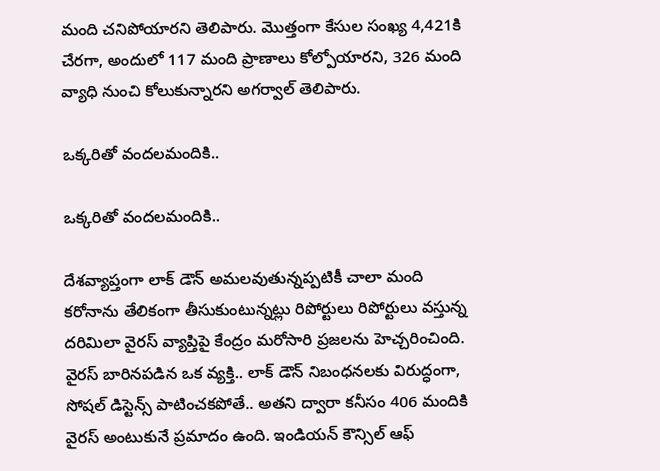మంది చనిపోయారని తెలిపారు. మొత్తంగా కేసుల సంఖ్య 4,421కి చేరగా, అందులో 117 మంది ప్రాణాలు కోల్పోయారని, 326 మంది వ్యాధి నుంచి కోలుకున్నారని అగర్వాల్ తెలిపారు.

ఒక్కరితో వందలమందికి..

ఒక్కరితో వందలమందికి..

దేశవ్యాప్తంగా లాక్ డౌన్ అమలవుతున్నప్పటికీ చాలా మంది కరోనాను తేలికంగా తీసుకుంటున్నట్లు రిపోర్టులు రిపోర్టులు వస్తున్న దరిమిలా వైరస్ వ్యాప్తిపై కేంద్రం మరోసారి ప్రజలను హెచ్చరించింది. వైరస్ బారినపడిన ఒక వ్యక్తి.. లాక్ డౌన్ నిబంధనలకు విరుద్ధంగా, సోషల్ డిస్టెన్స్ పాటించకపోతే.. అతని ద్వారా కనీసం 406 మందికి వైరస్ అంటుకునే ప్రమాదం ఉంది. ఇండియన్ కౌన్సిల్ ఆఫ్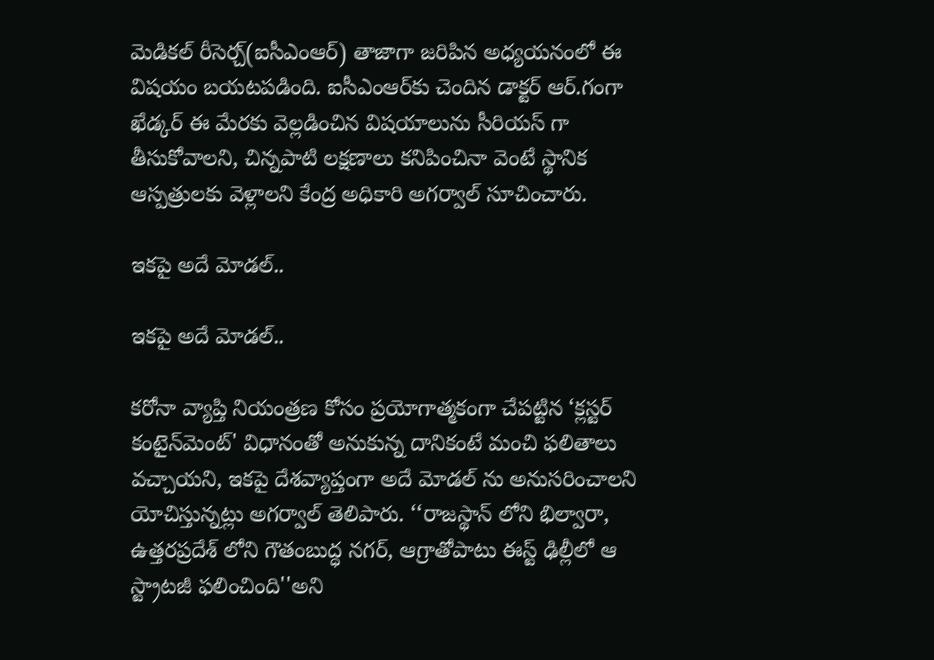మెడికల్ రీసెర్చ్(ఐసీఎంఆర్) తాజాగా జరిపిన అధ్యయనంలో ఈ విషయం బయటపడింది. ఐసీఎంఆర్‌కు చెందిన డాక్టర్ ఆర్.గంగా ఖేడ్కర్ ఈ మేరకు వెల్లడించిన విషయాలును సీరియస్ గా తీసుకోవాలని, చిన్నపాటి లక్షణాలు కనిపించినా వెంటే స్థానిక ఆస్పత్రులకు వెళ్లాలని కేంద్ర అధికారి అగర్వాల్ సూచించారు.

ఇకపై అదే మోడల్..

ఇకపై అదే మోడల్..

కరోనా వ్యాప్తి నియంత్రణ కోసం ప్రయోగాత్మకంగా చేపట్టిన ‘క్లస్టర్ కంటైన్‌మెంట్' విధానంతో అనుకున్న దానికంటే మంచి ఫలితాలు వచ్చాయని, ఇకపై దేశవ్యాప్తంగా అదే మోడల్ ను అనుసరించాలని యోచిస్తున్నట్లు అగర్వాల్ తెలిపారు. ‘‘రాజస్థాన్ లోని భిల్వారా, ఉత్తరప్రదేశ్ లోని గౌతంబుద్ధ నగర్, ఆగ్రాతోపాటు ఈస్ట్ ఢిల్లీలో ఆ స్ట్రాటజీ ఫలించింది''అని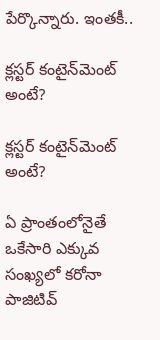పేర్కొన్నారు. ఇంతకీ..

క్లస్టర్ కంటైన్‌మెంట్ అంటే?

క్లస్టర్ కంటైన్‌మెంట్ అంటే?

ఏ ప్రాంతంలోనైతే ఒకేసారి ఎక్కువ సంఖ్యలో కరోనా పాజిటివ్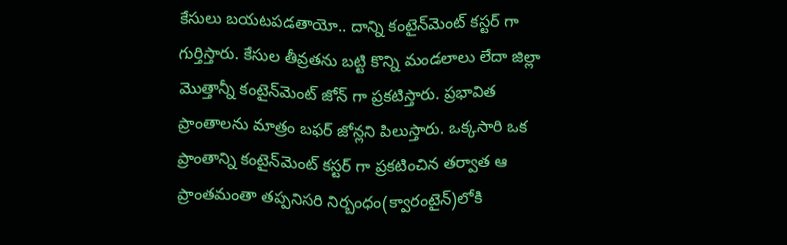కేసులు బయటపడతాయో.. దాన్ని కంటైన్‌మెంట్ కస్టర్ గా గుర్తిస్తారు. కేసుల తీవ్రతను బట్టి కొన్ని మండలాలు లేదా జిల్లా మొత్తాన్నీ కంటైన్‌మెంట్ జోన్ గా ప్రకటిస్తారు. ప్రభావిత ప్రాంతాలను మాత్రం బఫర్ జోన్లని పిలుస్తారు. ఒక్కసారి ఒక ప్రాంతాన్ని కంటైన్‌మెంట్ కస్టర్ గా ప్రకటించిన తర్వాత ఆ ప్రాంతమంతా తప్పనిసరి నిర్బంధం(క్వారంటైన్)లోకి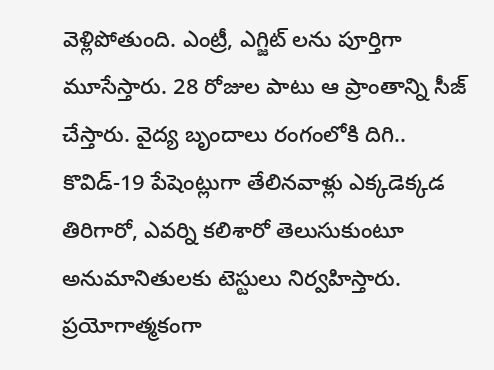వెళ్లిపోతుంది. ఎంట్రీ, ఎగ్జిట్ లను పూర్తిగా మూసేస్తారు. 28 రోజుల పాటు ఆ ప్రాంతాన్ని సీజ్ చేస్తారు. వైద్య బృందాలు రంగంలోకి దిగి.. కొవిడ్-19 పేషెంట్లుగా తేలినవాళ్లు ఎక్కడెక్కడ తిరిగారో, ఎవర్ని కలిశారో తెలుసుకుంటూ అనుమానితులకు టెస్టులు నిర్వహిస్తారు. ప్రయోగాత్మకంగా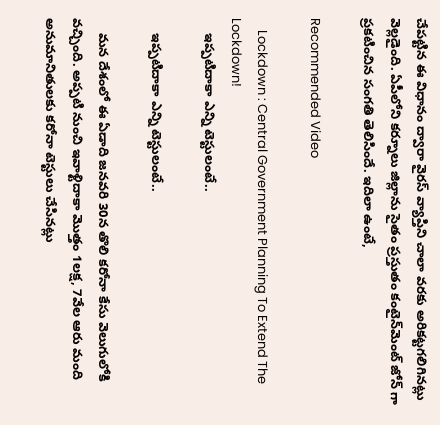చేపట్టిన ఈ విధానం ద్వారా వైరస్ వ్యాప్తిని చాలా వరకు అరికట్టగలిగినట్లు వెల్లడైంది. ఏపీలోని కర్నూలు జిల్లాను సైతం ప్రస్తుతం కంటైన్‌మెంట్ జోన్ గా ప్రకటించిన సంగతి తెలిసిందే. ఇదిలా ఉంటే,

Recommended Video

    Lockdown : Central Government Planning To Extend The Lockdown!
    ఇప్పటిదాకా ఎన్ని టెస్టులంటే..

    ఇప్పటిదాకా ఎన్ని టెస్టులంటే..

    మన దేశంలో ఈ ఏడాది జనవరి 30న తొలి కరోనా కేసు వెలుగులోకి వచ్చింది. అప్పటి నుంచి ఇవాళ్టిదాకా మొత్తం 1లక్ష, 7వేల ఆరు మంది అనుమానితులకు కరోనా టెస్టులు చేసినట్లు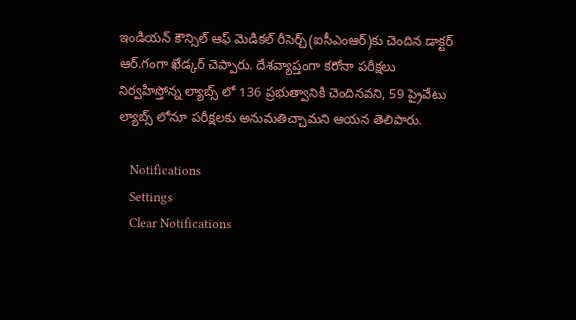ఇండియన్ కౌన్సిల్ ఆఫ్ మెడికల్ రీసెర్చ్(ఐసీఎంఆర్)కు చెందిన డాక్టర్ ఆర్.గంగా ఖేడ్కర్ చెప్పారు. దేశవ్యాప్తంగా కరోనా పరీక్షలు నిర్వహిస్తోన్న ల్యాబ్స్ లో 136 ప్రభుత్వానికి చెందినవని, 59 ప్రైవేటు ల్యాబ్స్ లోనూ పరీక్షలకు అనుమతిచ్చామని ఆయన తెలిపారు.

    Notifications
    Settings
    Clear Notifications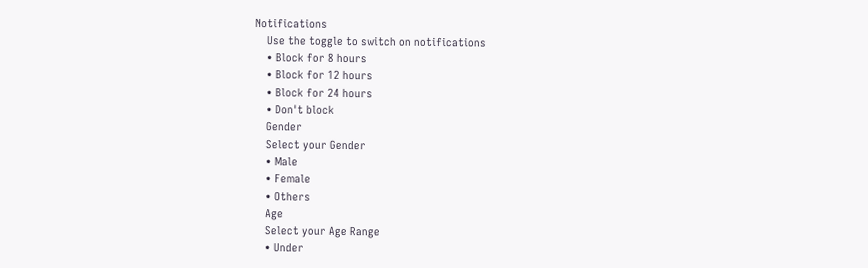Notifications
    Use the toggle to switch on notifications
    • Block for 8 hours
    • Block for 12 hours
    • Block for 24 hours
    • Don't block
    Gender
    Select your Gender
    • Male
    • Female
    • Others
    Age
    Select your Age Range
    • Under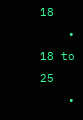18
    • 18 to 25
    •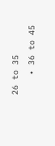26 to 35
    • 36 to 45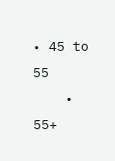• 45 to 55
    • 55+